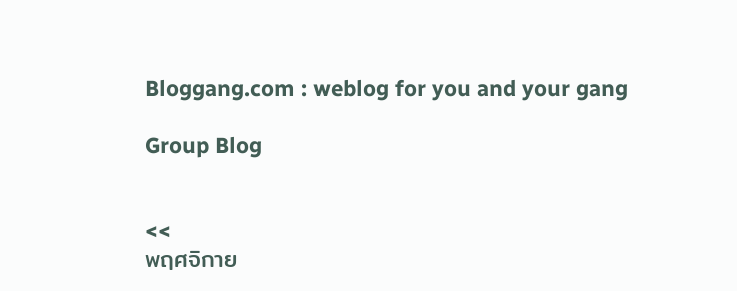Bloggang.com : weblog for you and your gang

Group Blog


<<
พฤศจิกาย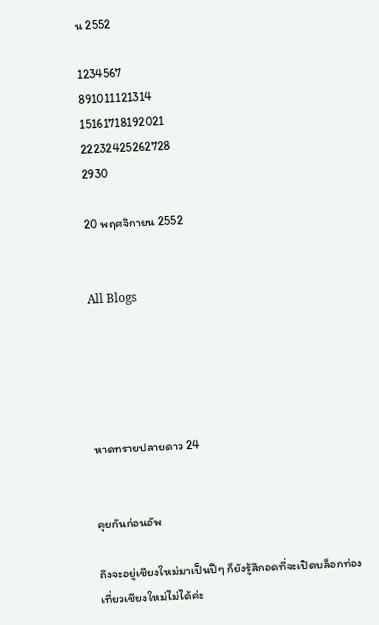น 2552

1234567
891011121314
15161718192021
22232425262728
2930

20 พฤศจิกายน 2552


All Blogs





หาดทรายปลายดาว 24


คุยกันก่อนอัพ

ถึงจะอยู่เชียงใหม่มาเป็นปีๆ ก็ยังรู้สึกอดที่จะเปิดบล็อกท่องเที่ยวเชียงใหม่ไม่ได้ค่ะ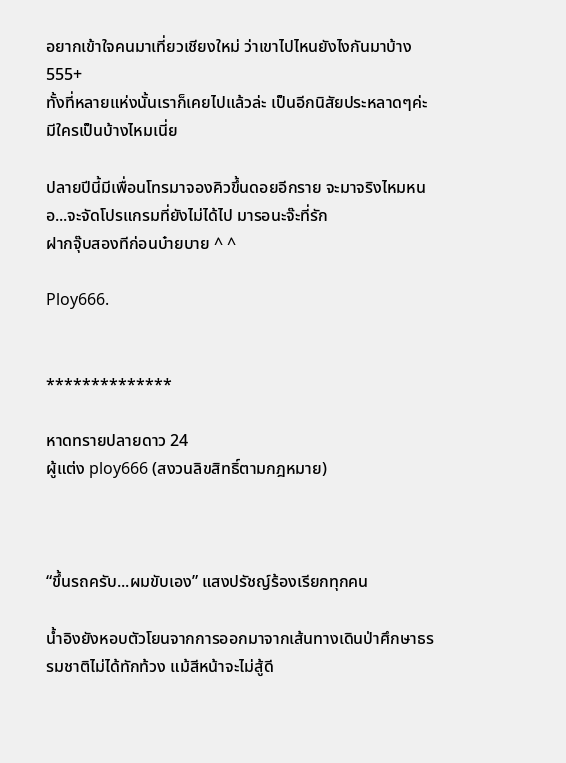อยากเข้าใจคนมาเที่ยวเชียงใหม่ ว่าเขาไปไหนยังไงกันมาบ้าง 555+
ทั้งที่หลายแห่งนั้นเราก็เคยไปแล้วล่ะ เป็นอีกนิสัยประหลาดๆค่ะมีใครเป็นบ้างไหมเนี่ย

ปลายปีนี้มีเพื่อนโทรมาจองคิวขึ้นดอยอีกราย จะมาจริงไหมหนอ...จะจัดโปรแกรมที่ยังไม่ได้ไป มารอนะจ๊ะที่รัก
ฝากจุ๊บสองทีก่อนบ๋ายบาย ^ ^

Ploy666.


**************

หาดทรายปลายดาว 24
ผู้แต่ง ploy666 (สงวนลิขสิทธิ์ตามกฎหมาย)



“ขึ้นรถครับ...ผมขับเอง” แสงปรัชญ์ร้องเรียกทุกคน

น้ำอิงยังหอบตัวโยนจากการออกมาจากเส้นทางเดินป่าศึกษาธรรมชาติไม่ได้ทักท้วง แม้สีหน้าจะไม่สู้ดี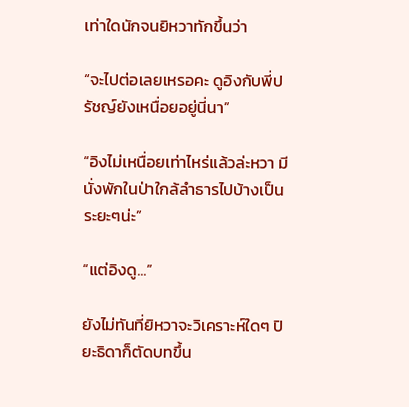เท่าใดนักจนยิหวาทักขึ้นว่า

“จะไปต่อเลยเหรอคะ ดูอิงกับพี่ปรัชญ์ยังเหนื่อยอยู่นี่นา”

“อิงไม่เหนื่อยเท่าไหร่แล้วล่ะหวา มีนั่งพักในป่าใกล้ลำธารไปบ้างเป็นระยะๆน่ะ”

“แต่อิงดู...”

ยังไม่ทันที่ยิหวาจะวิเคราะห์ใดๆ ปิยะธิดาก็ตัดบทขึ้น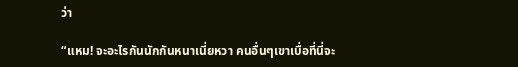ว่า

“แหม! จะอะไรกันนักกันหนาเนี่ยหวา คนอื่นๆเขาเบื่อที่นี่จะ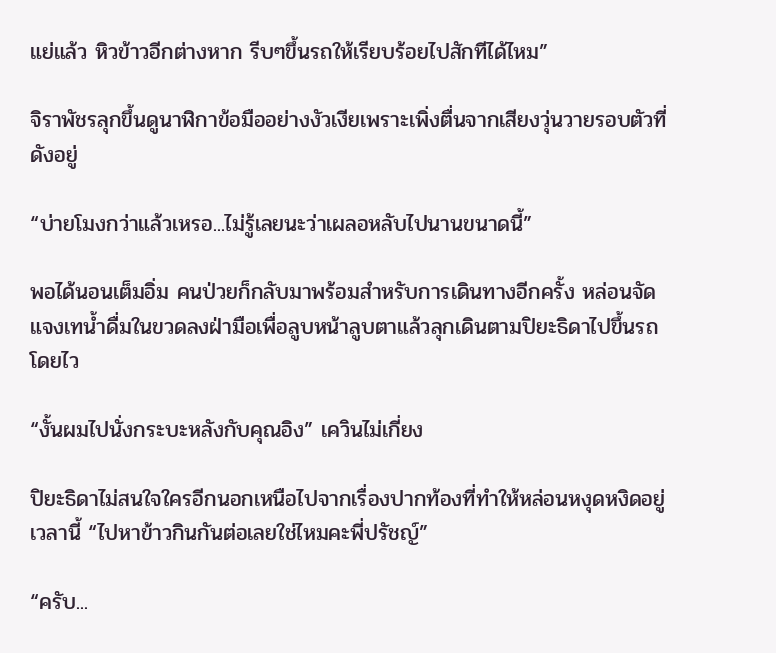แย่แล้ว หิวข้าวอีกต่างหาก รีบๆขึ้นรถให้เรียบร้อยไปสักทีได้ไหม”

จิราพัชรลุกขึ้นดูนาฬิกาข้อมืออย่างงัวเงียเพราะเพิ่งตื่นจากเสียงวุ่นวายรอบตัวที่ดังอยู่

“บ่ายโมงกว่าแล้วเหรอ...ไม่รู้เลยนะว่าเผลอหลับไปนานขนาดนี้”

พอได้นอนเต็มอิ่ม คนป่วยก็กลับมาพร้อมสำหรับการเดินทางอีกครั้ง หล่อนจัดแจงเทน้ำดื่มในขวดลงฝ่ามือเพื่อลูบหน้าลูบตาแล้วลุกเดินตามปิยะธิดาไปขึ้นรถโดยไว

“งั้นผมไปนั่งกระบะหลังกับคุณอิง” เควินไม่เกี่ยง

ปิยะธิดาไม่สนใจใครอีกนอกเหนือไปจากเรื่องปากท้องที่ทำให้หล่อนหงุดหงิดอยู่เวลานี้ “ไปหาข้าวกินกันต่อเลยใช่ไหมคะพี่ปรัชญ์”

“ครับ...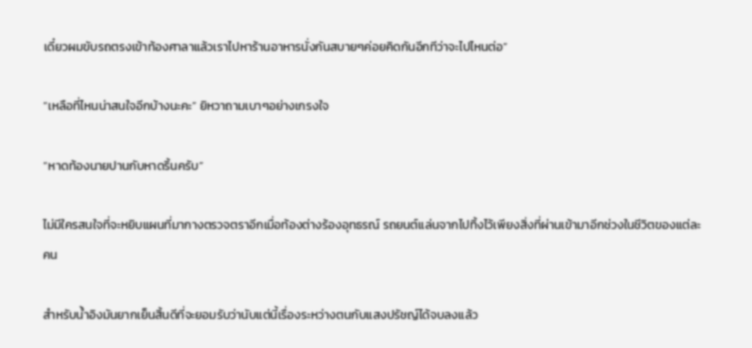เดี๋ยวผมขับรถตรงเข้าท้องศาลาแล้วเราไปหาร้านอาหารนั่งกันสบายๆค่อยคิดกันอีกทีว่าจะไปไหนต่อ”

“เหลือที่ไหนน่าสนใจอีกบ้างนะคะ” ยิหวาถามเบาๆอย่างเกรงใจ

“หาดท้องนายปานกับหาดริ้นครับ”

ไม่มีใครสนใจที่จะหยิบแผนที่มากางตรวจตราอีกเมื่อท้องต่างร้องอุทธรณ์ รถยนต์แล่นจากไปทิ้งไว้เพียงสิ่งที่ผ่านเข้ามาอีกช่วงในชีวิตของแต่ละคน

สำหรับน้ำอิงมันยากเย็นสิ้นดีที่จะยอมรับว่านับแต่นี้เรื่องระหว่างตนกับแสงปรัชญ์ได้จบลงแล้ว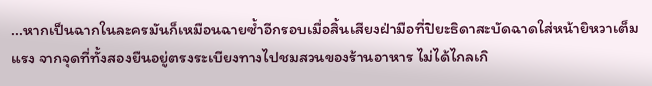...หากเป็นฉากในละครมันก็เหมือนฉายซ้ำอีกรอบเมื่อสิ้นเสียงฝ่ามือที่ปิยะธิดาสะบัดฉาดใส่หน้ายิหวาเต็มแรง จากจุดที่ทั้งสองยืนอยู่ตรงระเบียงทางไปชมสวนของร้านอาหาร ไม่ได้ไกลเกิ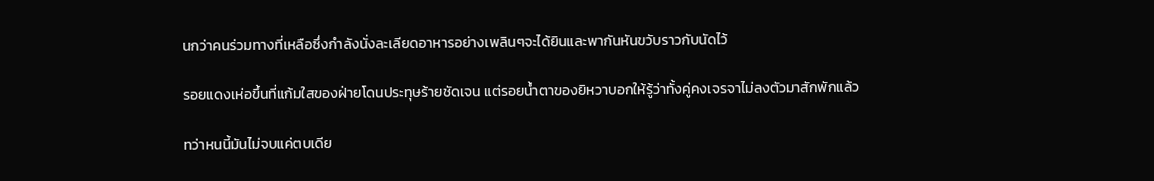นกว่าคนร่วมทางที่เหลือซึ่งกำลังนั่งละเลียดอาหารอย่างเพลินๆจะได้ยินและพากันหันขวับราวกับนัดไว้

รอยแดงเห่อขึ้นที่แก้มใสของฝ่ายโดนประทุษร้ายชัดเจน แต่รอยน้ำตาของยิหวาบอกให้รู้ว่าทั้งคู่คงเจรจาไม่ลงตัวมาสักพักแล้ว

ทว่าหนนี้มันไม่จบแค่ตบเดีย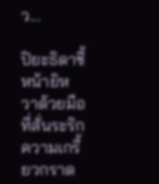ว...

ปิยะธิดาชี้หน้ายิหวาด้วยมือที่สั่นระริก ความเกรี้ยวกราด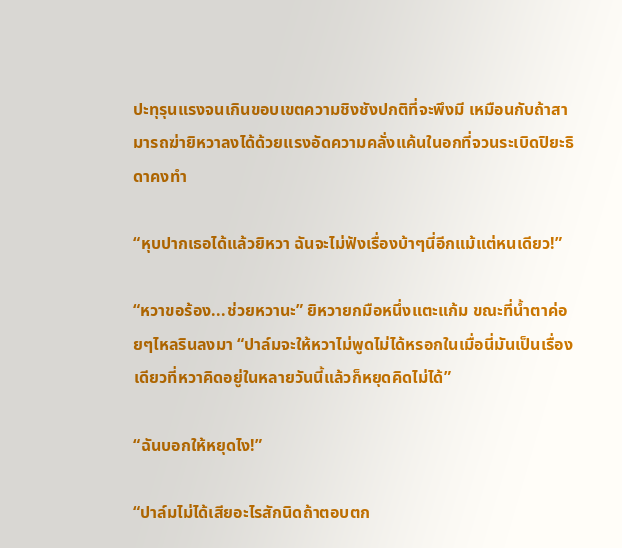ปะทุรุนแรงจนเกินขอบเขตความชิงชังปกติที่จะพึงมี เหมือนกับถ้าสามารถฆ่ายิหวาลงได้ด้วยแรงอัดความคลั่งแค้นในอกที่จวนระเบิดปิยะธิดาคงทำ

“หุบปากเธอได้แล้วยิหวา ฉันจะไม่ฟังเรื่องบ้าๆนี่อีกแม้แต่หนเดียว!”

“หวาขอร้อง...ช่วยหวานะ” ยิหวายกมือหนึ่งแตะแก้ม ขณะที่น้ำตาค่อยๆไหลรินลงมา “ปาล์มจะให้หวาไม่พูดไม่ได้หรอกในเมื่อนี่มันเป็นเรื่องเดียวที่หวาคิดอยู่ในหลายวันนี้แล้วก็หยุดคิดไม่ได้”

“ฉันบอกให้หยุดไง!”

“ปาล์มไม่ได้เสียอะไรสักนิดถ้าตอบตก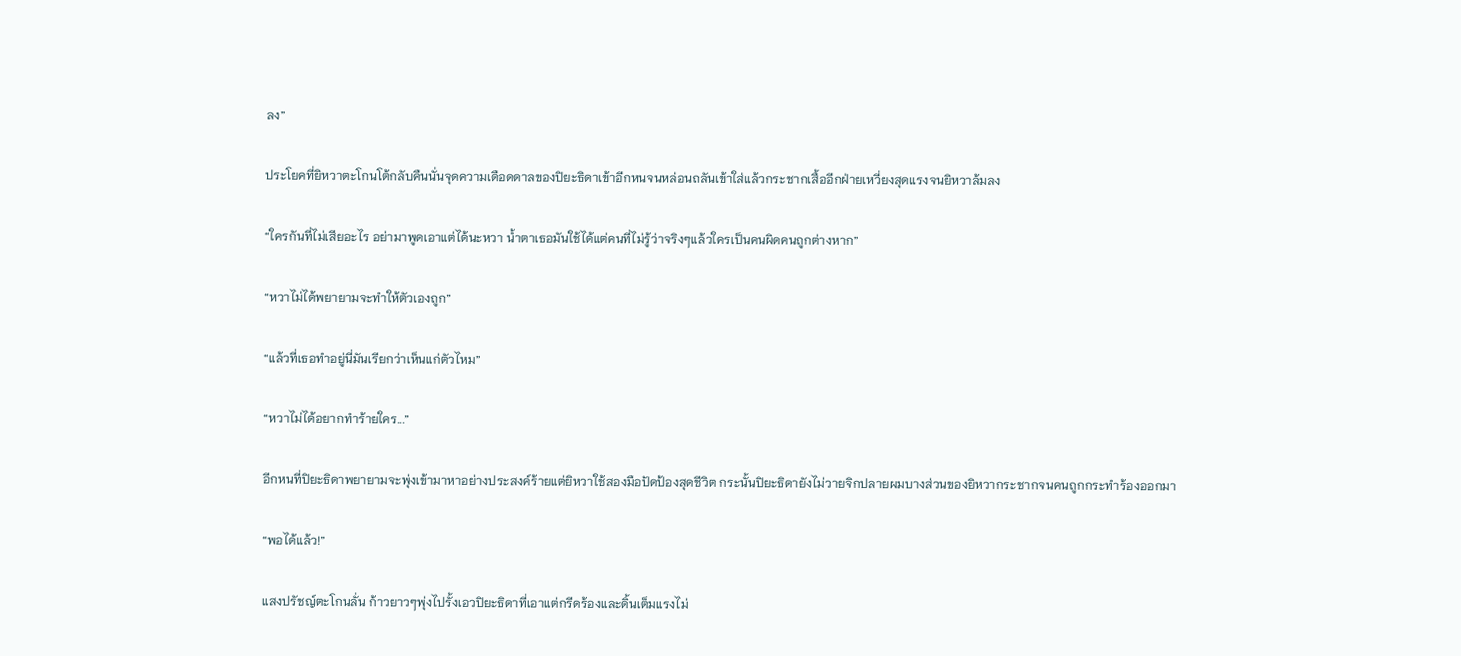ลง”

ประโยคที่ยิหวาตะโกนโต้กลับคืนนั่นจุดความเดือดดาลของปิยะธิดาเข้าอีกหนจนหล่อนถลันเข้าใส่แล้วกระชากเสื้ออีกฝ่ายเหวี่ยงสุดแรงจนยิหวาล้มลง

“ใครกันที่ไม่เสียอะไร อย่ามาพูดเอาแต่ได้นะหวา น้ำตาเธอมันใช้ได้แต่คนที่ไม่รู้ว่าจริงๆแล้วใครเป็นคนผิดคนถูกต่างหาก”

“หวาไม่ได้พยายามจะทำให้ตัวเองถูก”

“แล้วที่เธอทำอยู่นี่มันเรียกว่าเห็นแก่ตัวไหม”

“หวาไม่ได้อยากทำร้ายใคร...”

อีกหนที่ปิยะธิดาพยายามจะพุ่งเข้ามาหาอย่างประสงค์ร้ายแต่ยิหวาใช้สองมือปัดป้องสุดชีวิต กระนั้นปิยะธิดายังไม่วายจิกปลายผมบางส่วนของยิหวากระชากจนคนถูกกระทำร้องออกมา

“พอได้แล้ว!”

แสงปรัชญ์ตะโกนลั่น ก้าวยาวๆพุ่งไปรั้งเอวปิยะธิดาที่เอาแต่กรีดร้องและดิ้นเต็มแรงไม่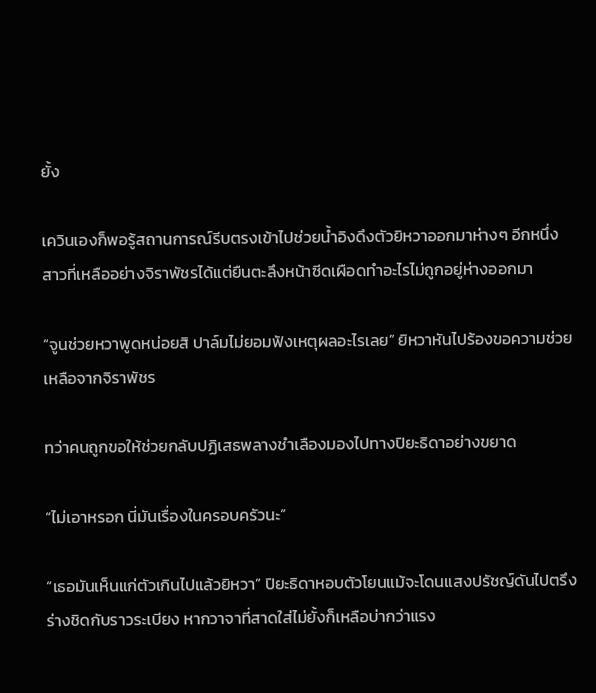ยั้ง

เควินเองก็พอรู้สถานการณ์รีบตรงเข้าไปช่วยน้ำอิงดึงตัวยิหวาออกมาห่างๆ อีกหนึ่งสาวที่เหลืออย่างจิราพัชรได้แต่ยืนตะลึงหน้าซีดเผือดทำอะไรไม่ถูกอยู่ห่างออกมา

“จูนช่วยหวาพูดหน่อยสิ ปาล์มไม่ยอมฟังเหตุผลอะไรเลย” ยิหวาหันไปร้องขอความช่วยเหลือจากจิราพัชร

ทว่าคนถูกขอให้ช่วยกลับปฏิเสธพลางชำเลืองมองไปทางปิยะธิดาอย่างขยาด

“ไม่เอาหรอก นี่มันเรื่องในครอบครัวนะ”

“เธอมันเห็นแก่ตัวเกินไปแล้วยิหวา” ปิยะธิดาหอบตัวโยนแม้จะโดนแสงปรัชญ์ดันไปตรึงร่างชิดกับราวระเบียง หากวาจาที่สาดใส่ไม่ยั้งก็เหลือบ่ากว่าแรง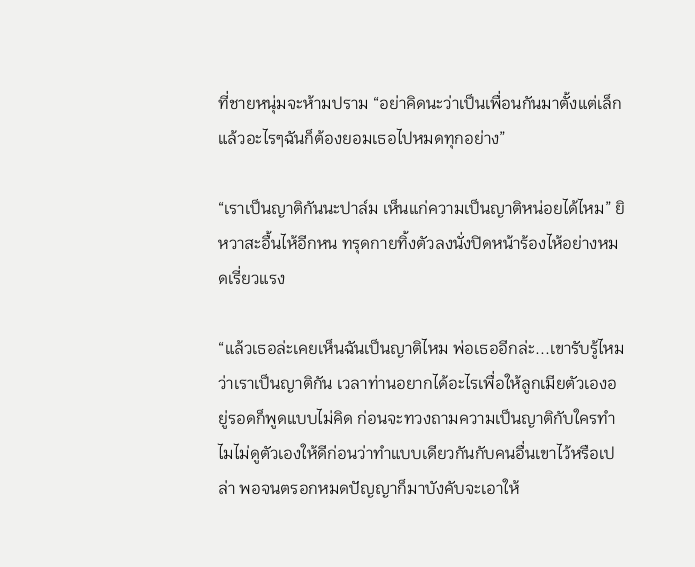ที่ชายหนุ่มจะห้ามปราม “อย่าคิดนะว่าเป็นเพื่อนกันมาตั้งแต่เล็กแล้วอะไรๆฉันก็ต้องยอมเธอไปหมดทุกอย่าง”

“เราเป็นญาติกันนะปาล์ม เห็นแก่ความเป็นญาติหน่อยได้ไหม” ยิหวาสะอื้นไห้อีกหน ทรุดกายทิ้งตัวลงนั่งปิดหน้าร้องไห้อย่างหมดเรี่ยวแรง

“แล้วเธอล่ะเคยเห็นฉันเป็นญาติไหม พ่อเธออีกล่ะ...เขารับรู้ไหมว่าเราเป็นญาติกัน เวลาท่านอยากได้อะไรเพื่อให้ลูกเมียตัวเองอยู่รอดก็พูดแบบไม่คิด ก่อนจะทวงถามความเป็นญาติกับใครทำไมไม่ดูตัวเองให้ดีก่อนว่าทำแบบเดียวกันกับคนอื่นเขาไว้หรือเปล่า พอจนตรอกหมดปัญญาก็มาบังคับจะเอาให้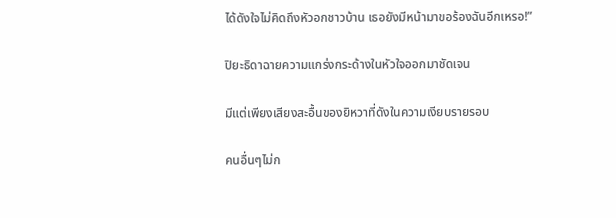ได้ดังใจไม่คิดถึงหัวอกชาวบ้าน เธอยังมีหน้ามาขอร้องฉันอีกเหรอ!”

ปิยะธิดาฉายความแกร่งกระด้างในหัวใจออกมาชัดเจน

มีแต่เพียงเสียงสะอื้นของยิหวาที่ดังในความเงียบรายรอบ

คนอื่นๆไม่ก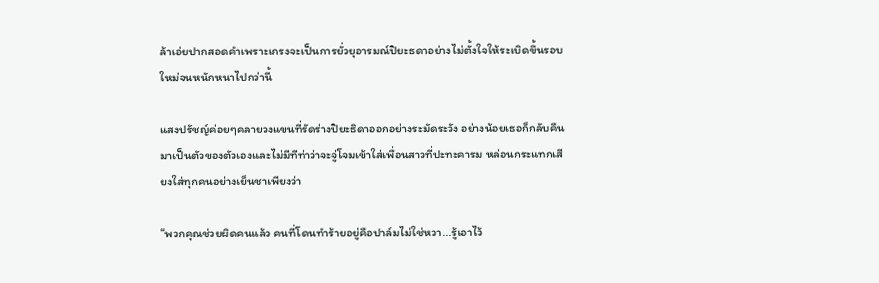ล้าเอ่ยปากสอดคำเพราะเกรงจะเป็นการยั่วยุอารมณ์ปิยะธดาอย่างไม่ตั้งใจให้ระเบิดขึ้นรอบใหม่จนหนักหนาไปกว่านี้

แสงปรัชญ์ค่อยๆคลายวงแขนที่รัดร่างปิยะธิดาออกอย่างระมัดระวัง อย่างน้อยเธอก็กลับคืนมาเป็นตัวของตัวเองและไม่มีทีท่าว่าจะจู่โจมเข้าใส่เพื่อนสาวที่ปะทะคารม หล่อนกระแทกเสียงใส่ทุกคนอย่างเย็นชาเพียงว่า

“พวกคุณช่วยผิดคนแล้ว คนที่โดนทำร้ายอยู่คือปาล์มไม่ใช่หวา...รู้เอาไว้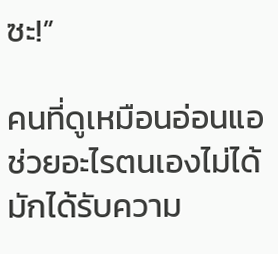ซะ!”

คนที่ดูเหมือนอ่อนแอช่วยอะไรตนเองไม่ได้มักได้รับความ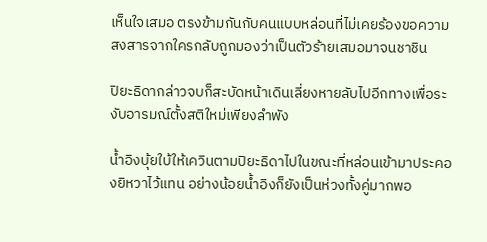เห็นใจเสมอ ตรงข้ามกันกับคนแบบหล่อนที่ไม่เคยร้องขอความสงสารจากใครกลับถูกมองว่าเป็นตัวร้ายเสมอมาจนชาชิน

ปิยะธิดากล่าวจบก็สะบัดหน้าเดินเลี่ยงหายลับไปอีกทางเพื่อระงับอารมณ์ตั้งสติใหม่เพียงลำพัง

น้ำอิงบุ้ยใบ้ให้เควินตามปิยะธิดาไปในขณะที่หล่อนเข้ามาประคองยิหวาไว้แทน อย่างน้อยน้ำอิงก็ยังเป็นห่วงทั้งคู่มากพอ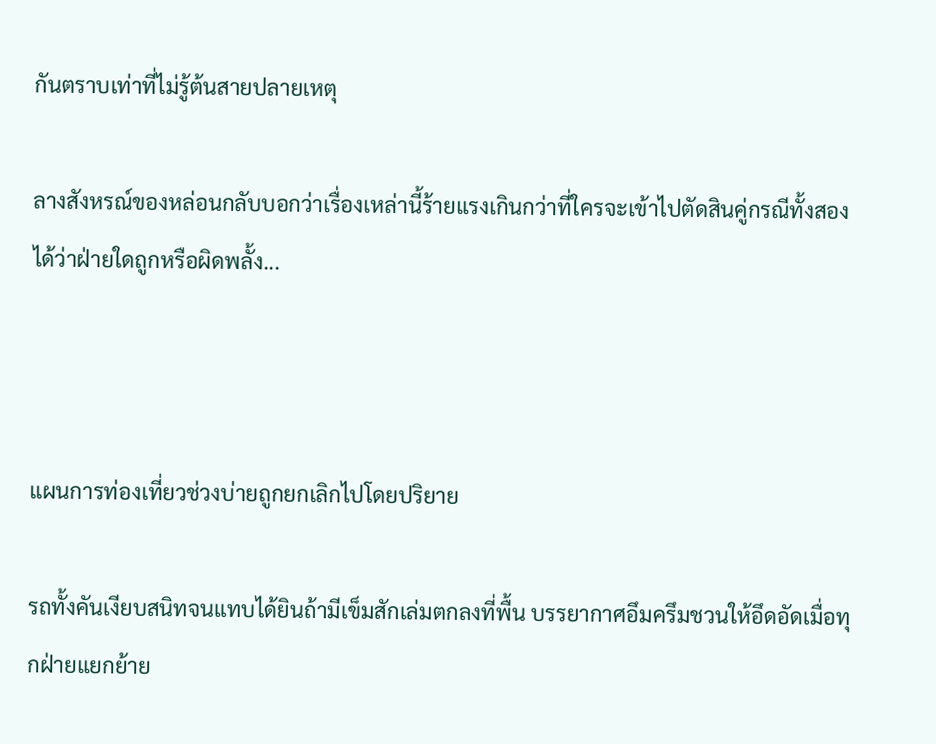กันตราบเท่าที่ไม่รู้ต้นสายปลายเหตุ

ลางสังหรณ์ของหล่อนกลับบอกว่าเรื่องเหล่านี้ร้ายแรงเกินกว่าที่ใครจะเข้าไปตัดสินคู่กรณีทั้งสองได้ว่าฝ่ายใดถูกหรือผิดพลั้ง...



แผนการท่องเที่ยวช่วงบ่ายถูกยกเลิกไปโดยปริยาย

รถทั้งคันเงียบสนิทจนแทบได้ยินถ้ามีเข็มสักเล่มตกลงที่พื้น บรรยากาศอึมครึมชวนให้อึดอัดเมื่อทุกฝ่ายแยกย้าย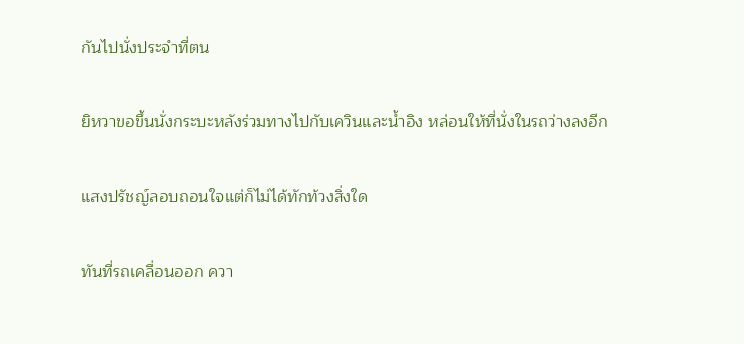กันไปนั่งประจำที่ตน

ยิหวาขอขึ้นนั่งกระบะหลังร่วมทางไปกับเควินและน้ำอิง หล่อนให้ที่นั่งในรถว่างลงอีก

แสงปรัชญ์ลอบถอนใจแต่ก็ไม่ได้ทักท้วงสิ่งใด

ทันที่รถเคลื่อนออก ควา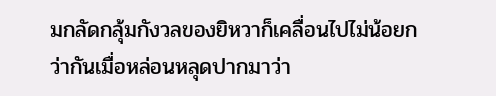มกลัดกลุ้มกังวลของยิหวาก็เคลื่อนไปไม่น้อยกว่ากันเมื่อหล่อนหลุดปากมาว่า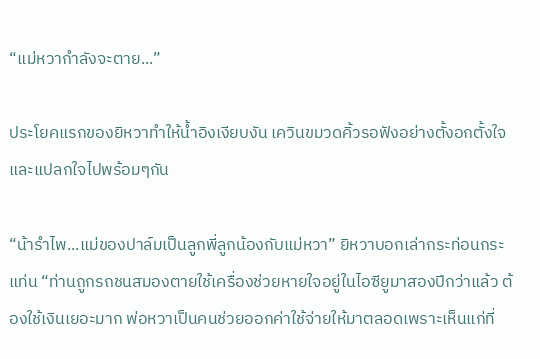“แม่หวากำลังจะตาย...”

ประโยคแรกของยิหวาทำให้น้ำอิงเงียบงัน เควินขมวดคิ้วรอฟังอย่างตั้งอกตั้งใจและแปลกใจไปพร้อมๆกัน

“น้ารำไพ...แม่ของปาล์มเป็นลูกพี่ลูกน้องกับแม่หวา” ยิหวาบอกเล่ากระท่อนกระแท่น “ท่านถูกรถชนสมองตายใช้เครื่องช่วยหายใจอยู่ในไอซียูมาสองปีกว่าแล้ว ต้องใช้เงินเยอะมาก พ่อหวาเป็นคนช่วยออกค่าใช้จ่ายให้มาตลอดเพราะเห็นแก่ที่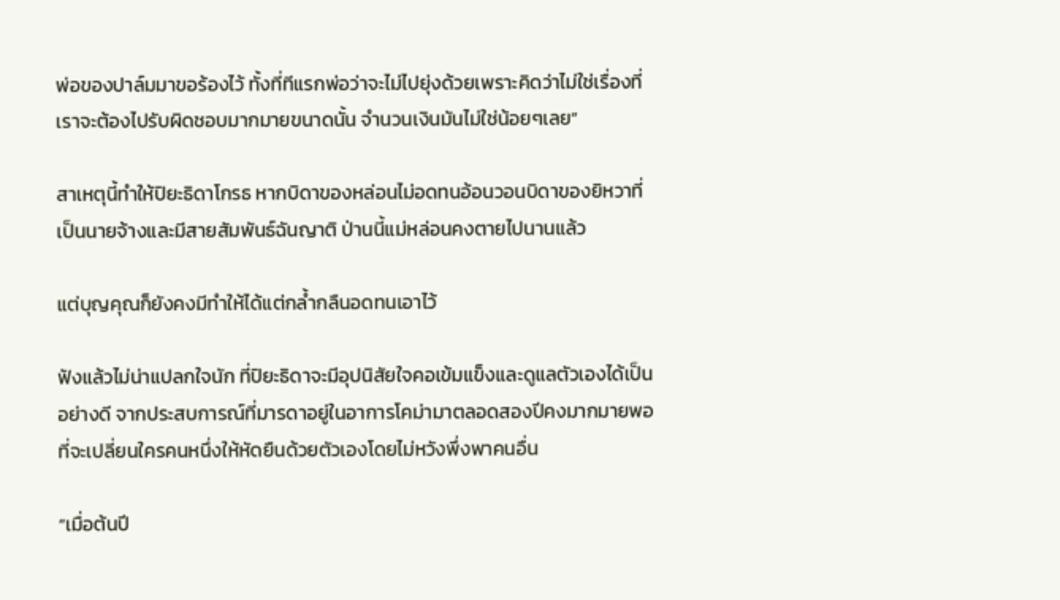พ่อของปาล์มมาขอร้องไว้ ทั้งที่ทีแรกพ่อว่าจะไม่ไปยุ่งด้วยเพราะคิดว่าไม่ใช่เรื่องที่เราจะต้องไปรับผิดชอบมากมายขนาดนั้น จำนวนเงินมันไม่ใช่น้อยๆเลย”

สาเหตุนี้ทำให้ปิยะธิดาโกรธ หากบิดาของหล่อนไม่อดทนอ้อนวอนบิดาของยิหวาที่เป็นนายจ้างและมีสายสัมพันธ์ฉันญาติ ป่านนี้แม่หล่อนคงตายไปนานแล้ว

แต่บุญคุณก็ยังคงมีทำให้ได้แต่กล้ำกลืนอดทนเอาไว้

ฟังแล้วไม่น่าแปลกใจนัก ที่ปิยะธิดาจะมีอุปนิสัยใจคอเข้มแข็งและดูแลตัวเองได้เป็นอย่างดี จากประสบการณ์ที่มารดาอยู่ในอาการโคม่ามาตลอดสองปีคงมากมายพอที่จะเปลี่ยนใครคนหนึ่งให้หัดยืนด้วยตัวเองโดยไม่หวังพึ่งพาคนอื่น

“เมื่อต้นปี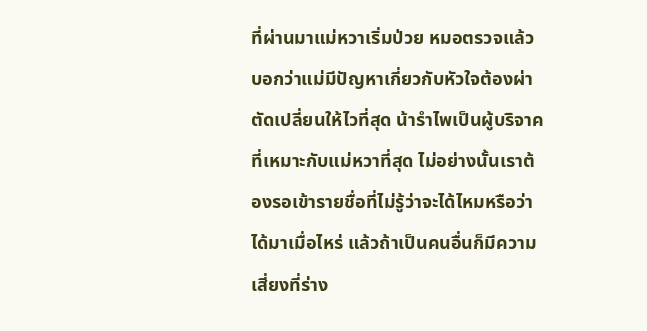ที่ผ่านมาแม่หวาเริ่มป่วย หมอตรวจแล้วบอกว่าแม่มีปัญหาเกี่ยวกับหัวใจต้องผ่าตัดเปลี่ยนให้ไวที่สุด น้ารำไพเป็นผู้บริจาคที่เหมาะกับแม่หวาที่สุด ไม่อย่างนั้นเราต้องรอเข้ารายชื่อที่ไม่รู้ว่าจะได้ไหมหรือว่าได้มาเมื่อไหร่ แล้วถ้าเป็นคนอื่นก็มีความเสี่ยงที่ร่าง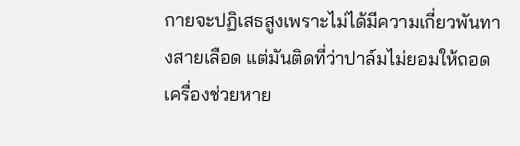กายจะปฏิเสธสูงเพราะไม่ได้มีความเกี่ยวพันทางสายเลือด แต่มันติดที่ว่าปาล์มไม่ยอมให้ถอดเครื่องช่วยหาย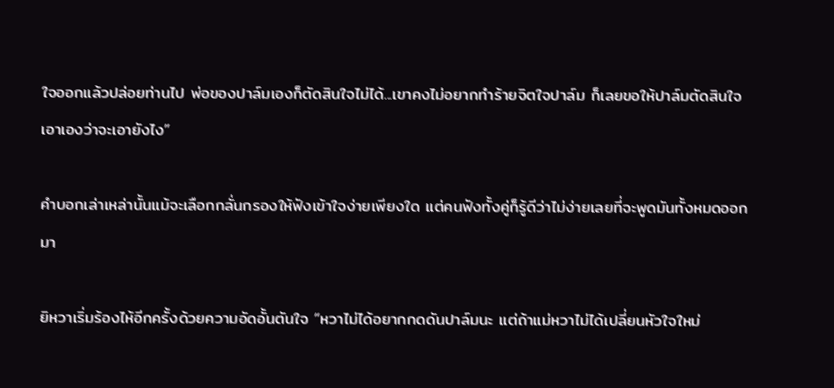ใจออกแล้วปล่อยท่านไป พ่อของปาล์มเองก็ตัดสินใจไม่ได้...เขาคงไม่อยากทำร้ายจิตใจปาล์ม ก็เลยขอให้ปาล์มตัดสินใจเอาเองว่าจะเอายังไง”

คำบอกเล่าเหล่านั้นแม้จะเลือกกลั่นกรองให้ฟังเข้าใจง่ายเพียงใด แต่คนฟังทั้งคู่ก็รู้ดีว่าไม่ง่ายเลยที่จะพูดมันทั้งหมดออกมา

ยิหวาเริ่มร้องไห้อีกครั้งด้วยความอัดอั้นตันใจ “หวาไม่ได้อยากกดดันปาล์มนะ แต่ถ้าแม่หวาไม่ได้เปลี่ยนหัวใจใหม่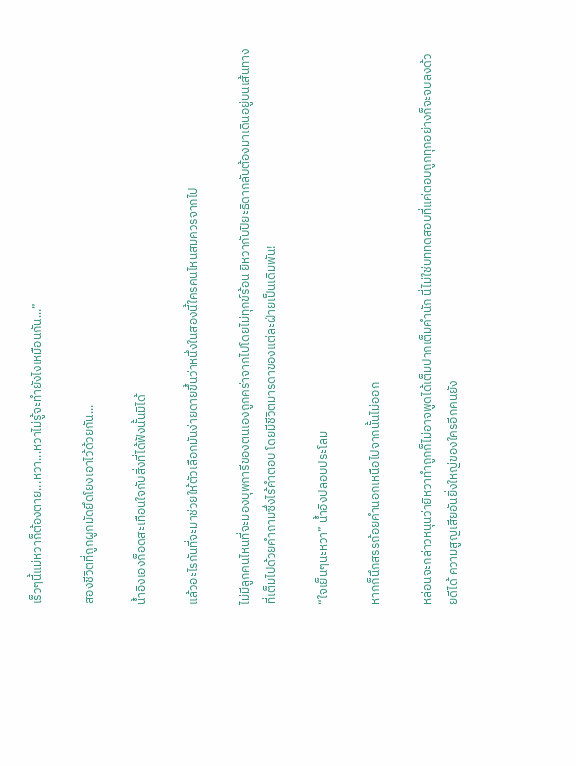เร็วๆนี้แม่หวาก็ต้องตาย...หวา...หวาไม่รู้จะทำยังไงเหมือนกัน...”

สองชีวิตที่ถูกผูกมัดยึดโยงเอาไว้ด้วยกัน...

น้ำอิงเองก็อดสะเทือนใจกับสิ่งที่ได้ฟังนั้นมิได้

แล้วอะไรกันที่จะมาช่วยให้ตัวเลือกมันง่ายดายขึ้นว่าหนึ่งในสองนี้ใครคนไหนสมควรจากไป

ไม่มีลูกคนไหนที่จะมองบุพการีของตนเองถูกคร่าจากไปโดยไม่ทุกข์ร้อน ยิหวากับปิยะธิดากลับต้องมาเดินอยู่บนเส้นทางที่เต็มไปด้วยคำถามซึ่งไร้คำตอบ โดยมีชีวิตมารดาของแต่ละฝ่ายเป็นเดิมพัน!

“ใจเย็นๆนะหวา” น้ำอิงปลอบประโลม

หากก็นึกสรรถ้อยคำนอกเหนือไปจากนั้นไม่ออก

หล่อนจะกล่าวหนุนว่ายิหวาทำถูกก็ไม่อาจพูดได้เต็มปากเต็มคำนัก นี่ไม่ใช่บททดสอบที่แค่ตอบถูกทุกอย่างก็จะจบลงด้วยดีได้ ความสูญเสียอันยิ่งใหญ่ของใครอีกคนยัง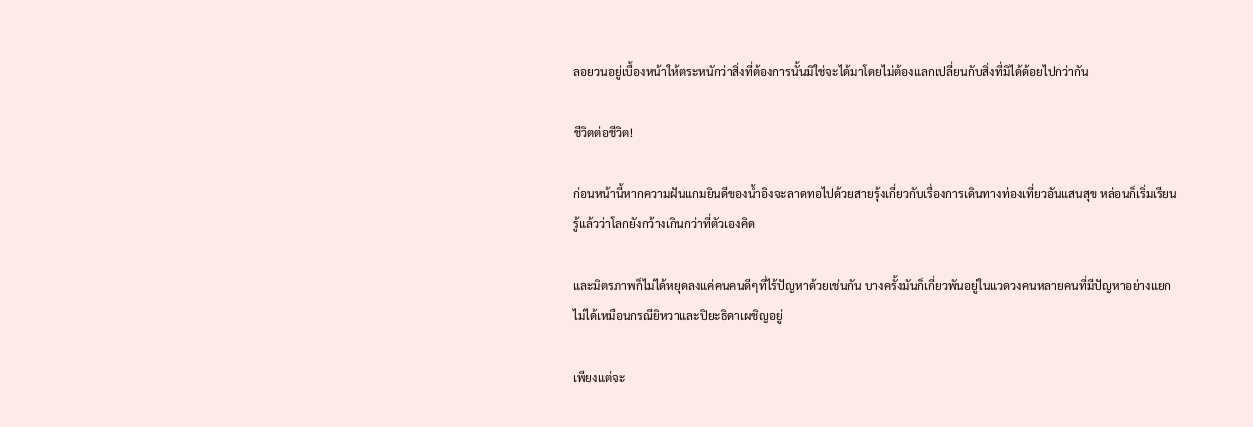ลอยวนอยู่เบื้องหน้าให้ตระหนักว่าสิ่งที่ต้องการนั้นมิใช่จะได้มาโดยไม่ต้องแลกเปลี่ยนกับสิ่งที่มิได้ด้อยไปกว่ากัน

ชีวิตต่อชีวิต!

ก่อนหน้านี้หากความฝันแกมยินดีของน้ำอิงจะลาดทอไปด้วยสายรุ้งเกี่ยวกับเรื่องการเดินทางท่องเที่ยวอันแสนสุข หล่อนก็เริ่มเรียนรู้แล้วว่าโลกยังกว้างเกินกว่าที่ตัวเองคิด

และมิตรภาพก็ไม่ได้หยุดลงแค่คนคนดีๆที่ไร้ปัญหาด้วยเช่นกัน บางครั้งมันก็เกี่ยวพันอยู่ในแวดวงคนหลายคนที่มีปัญหาอย่างแยกไม่ได้เหมือนกรณียิหวาและปิยะธิดาเผชิญอยู่

เพียงแต่จะ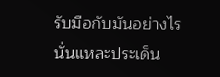รับมือกับมันอย่างไรนั่นแหละประเด็น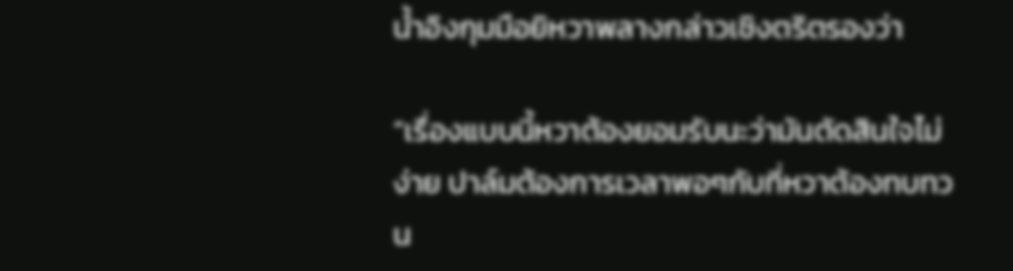น้ำอิงกุมมือยิหวาพลางกล่าวเชิงตริตรองว่า

“เรื่องแบบนี้หวาต้องยอมรับนะว่ามันตัดสินใจไม่ง่าย ปาล์มต้องการเวลาพอๆกับที่หวาต้องทบทวน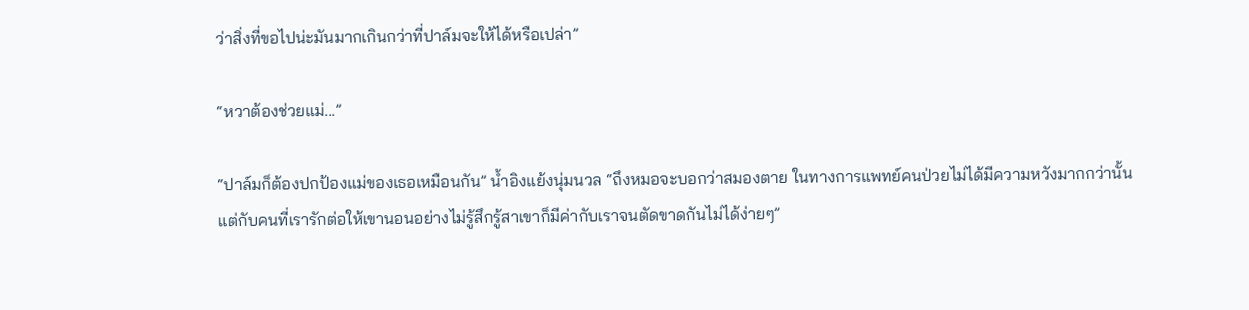ว่าสิ่งที่ขอไปน่ะมันมากเกินกว่าที่ปาล์มจะให้ได้หรือเปล่า”

“หวาต้องช่วยแม่...”

“ปาล์มก็ต้องปกป้องแม่ของเธอเหมือนกัน” น้ำอิงแย้งนุ่มนวล “ถึงหมอจะบอกว่าสมองตาย ในทางการแพทย์คนป่วยไม่ได้มีความหวังมากกว่านั้น แต่กับคนที่เรารักต่อให้เขานอนอย่างไม่รู้สึกรู้สาเขาก็มีค่ากับเราจนตัดขาดกันไม่ได้ง่ายๆ”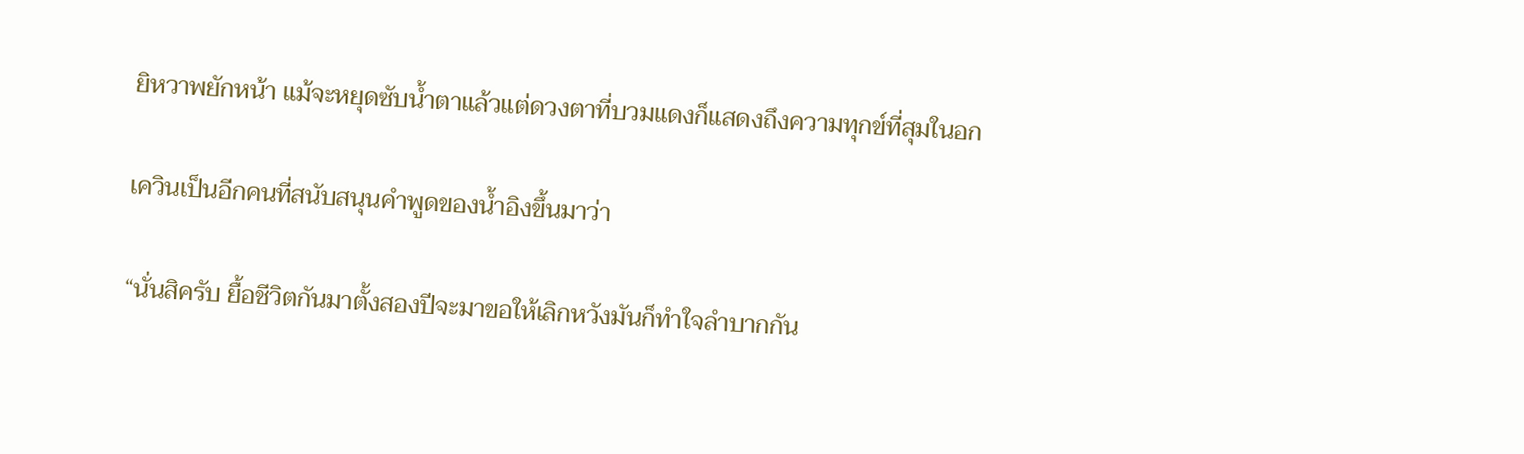ยิหวาพยักหน้า แม้จะหยุดซับน้ำตาแล้วแต่ดวงตาที่บวมแดงก็แสดงถึงความทุกข์ที่สุมในอก

เควินเป็นอีกคนที่สนับสนุนคำพูดของน้ำอิงขึ้นมาว่า

“นั่นสิครับ ยื้อชีวิตกันมาตั้งสองปีจะมาขอให้เลิกหวังมันก็ทำใจลำบากกัน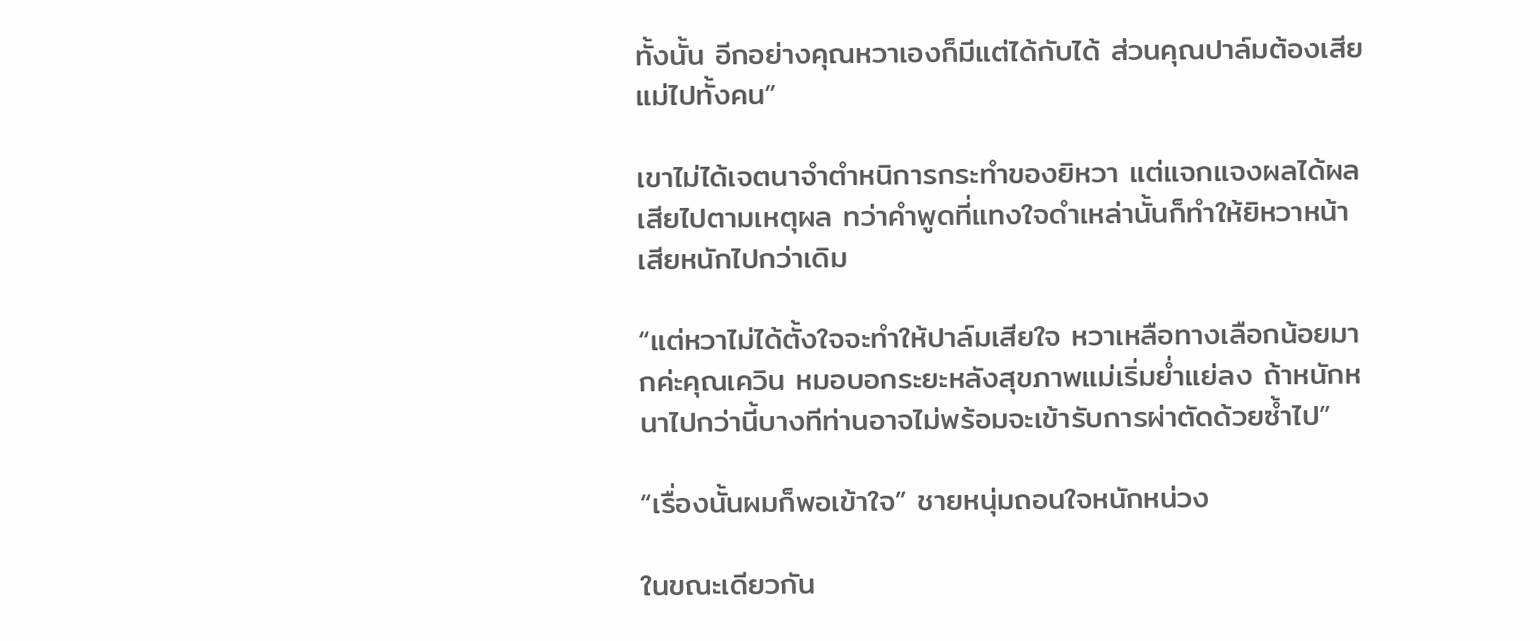ทั้งนั้น อีกอย่างคุณหวาเองก็มีแต่ได้กับได้ ส่วนคุณปาล์มต้องเสียแม่ไปทั้งคน”

เขาไม่ได้เจตนาจำตำหนิการกระทำของยิหวา แต่แจกแจงผลได้ผลเสียไปตามเหตุผล ทว่าคำพูดที่แทงใจดำเหล่านั้นก็ทำให้ยิหวาหน้าเสียหนักไปกว่าเดิม

“แต่หวาไม่ได้ตั้งใจจะทำให้ปาล์มเสียใจ หวาเหลือทางเลือกน้อยมากค่ะคุณเควิน หมอบอกระยะหลังสุขภาพแม่เริ่มย่ำแย่ลง ถ้าหนักหนาไปกว่านี้บางทีท่านอาจไม่พร้อมจะเข้ารับการผ่าตัดด้วยซ้ำไป”

“เรื่องนั้นผมก็พอเข้าใจ” ชายหนุ่มถอนใจหนักหน่วง

ในขณะเดียวกัน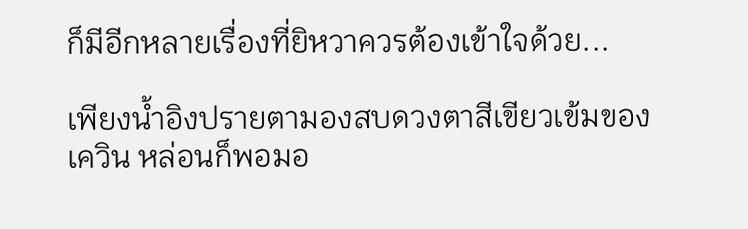ก็มีอีกหลายเรื่องที่ยิหวาควรต้องเข้าใจด้วย...

เพียงน้ำอิงปรายตามองสบดวงตาสีเขียวเข้มของเควิน หล่อนก็พอมอ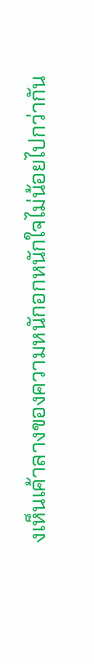งเห็นเค้าลางของความหนักอกหนักใจไม่น้อยไปกว่ากัน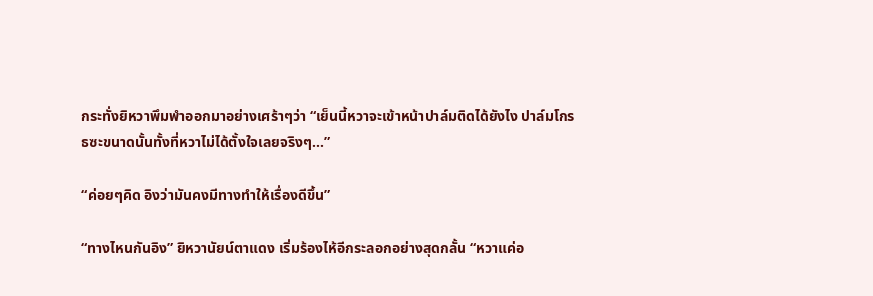กระทั่งยิหวาพึมพำออกมาอย่างเศร้าๆว่า “เย็นนี้หวาจะเข้าหน้าปาล์มติดได้ยังไง ปาล์มโกรธซะขนาดนั้นทั้งที่หวาไม่ได้ตั้งใจเลยจริงๆ...”

“ค่อยๆคิด อิงว่ามันคงมีทางทำให้เรื่องดีขึ้น”

“ทางไหนกันอิง” ยิหวานัยน์ตาแดง เริ่มร้องไห้อีกระลอกอย่างสุดกลั้น “หวาแค่อ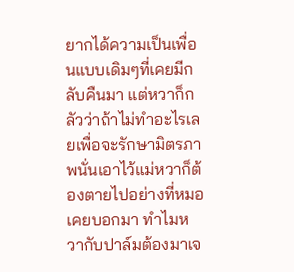ยากได้ความเป็นเพื่อนแบบเดิมๆที่เคยมีกลับคืนมา แต่หวาก็กลัวว่าถ้าไม่ทำอะไรเลยเพื่อจะรักษามิตรภาพนั่นเอาไว้แม่หวาก็ต้องตายไปอย่างที่หมอเคยบอกมา ทำไมหวากับปาล์มต้องมาเจ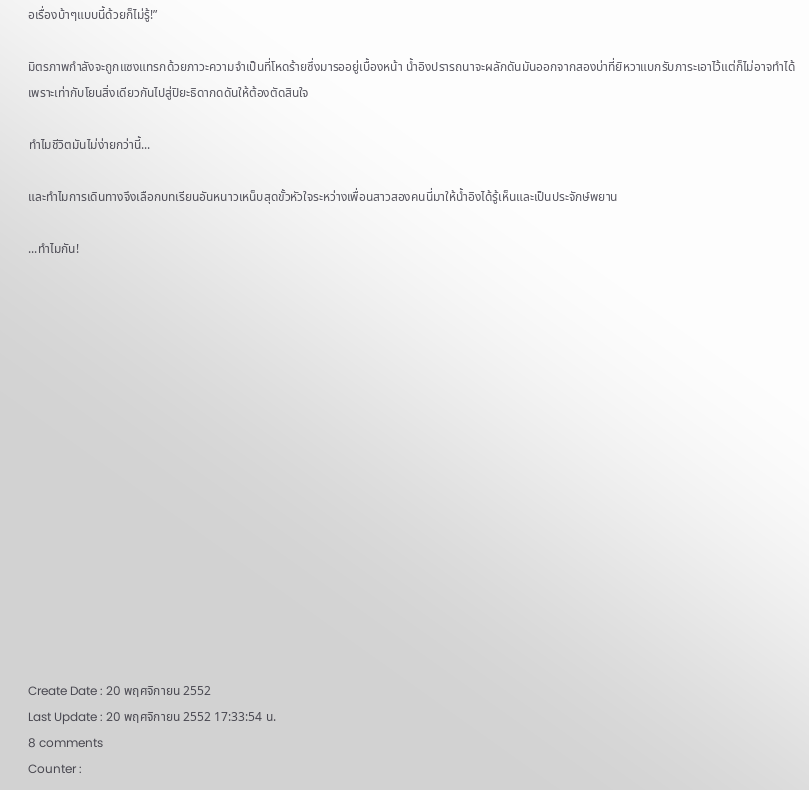อเรื่องบ้าๆแบบนี้ด้วยก็ไม่รู้!”

มิตรภาพกำลังจะถูกแซงแทรกด้วยภาวะความจำเป็นที่โหดร้ายซึ่งมารออยู่เบื้องหน้า น้ำอิงปรารถนาจะผลักดันมันออกจากสองบ่าที่ยิหวาแบกรับภาระเอาไว้แต่ก็ไม่อาจทำได้ เพราะเท่ากับโยนสิ่งเดียวกันไปสู่ปิยะธิดากดดันให้ต้องตัดสินใจ

ทำไมชีวิตมันไม่ง่ายกว่านี้...

และทำไมการเดินทางจึงเลือกบทเรียนอันหนาวเหน็บสุดขั้วหัวใจระหว่างเพื่อนสาวสองคนนี่มาให้น้ำอิงได้รู้เห็นและเป็นประจักษ์พยาน

...ทำไมกัน!
















Create Date : 20 พฤศจิกายน 2552
Last Update : 20 พฤศจิกายน 2552 17:33:54 น.
8 comments
Counter :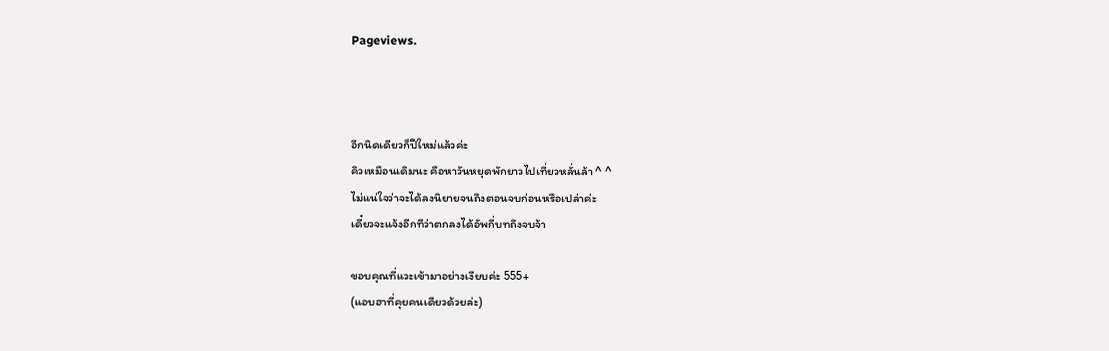Pageviews.



อีกนิดเดียวก็ปีใหม่แล้วค่ะ
คิวเหมือนเดิมนะ คือหาวันหยุดพักยาวไปเที่ยวหลั่นล้า ^ ^
ไม่แน่ใจว่าจะได้ลงนิยายจนถึงตอนจบก่อนหรือเปล่าค่ะ
เดี๋ยวจะแจ้งอีกทีว่าตกลงได้อัพกี่บทถึงจบจ้า

ขอบคุณที่แวะเข้ามาอย่างเงียบค่ะ 555+
(แอบฮาที่คุยคนเดียวด้วยล่ะ)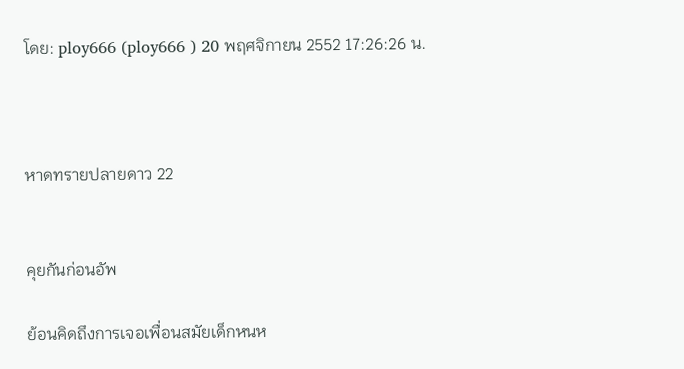โดย: ploy666 (ploy666 ) 20 พฤศจิกายน 2552 17:26:26 น.



หาดทรายปลายดาว 22


คุยกันก่อนอัพ

ย้อนคิดถึงการเจอเพื่อนสมัยเด็กหนห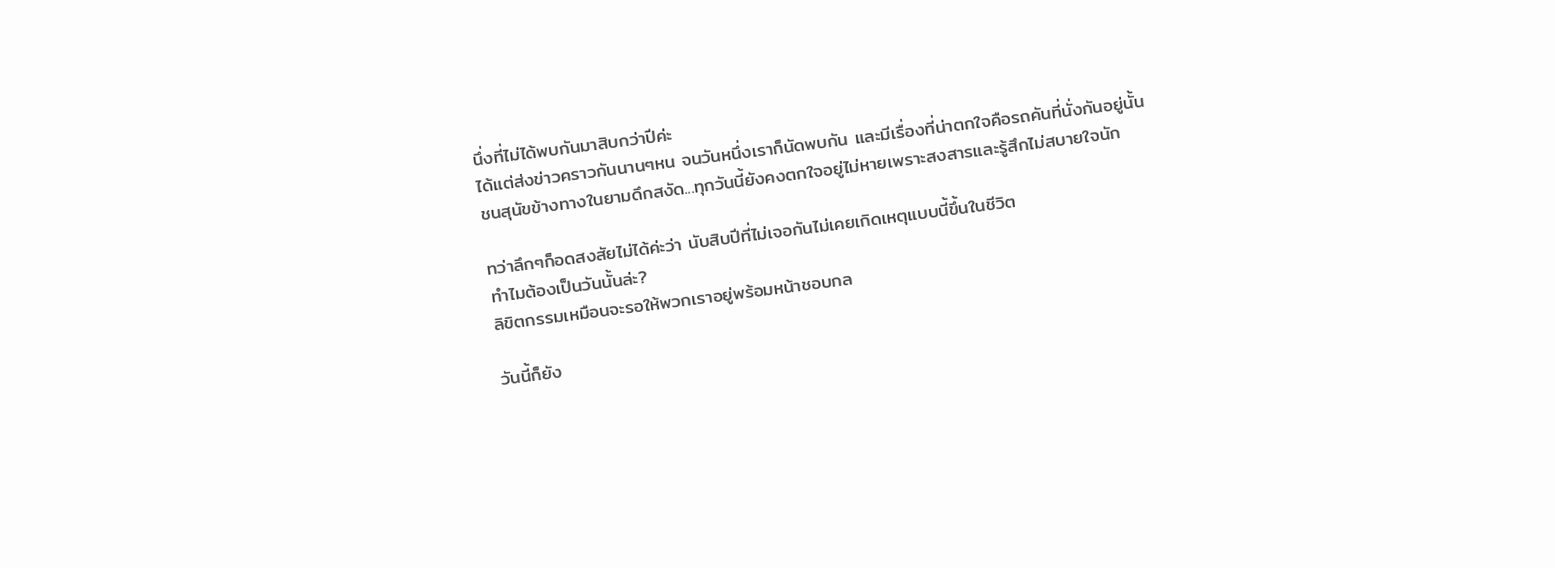นึ่งที่ไม่ได้พบกันมาสิบกว่าปีค่ะ
ได้แต่ส่งข่าวคราวกันนานๆหน จนวันหนึ่งเราก็นัดพบกัน และมีเรื่องที่น่าตกใจคือรถคันที่นั่งกันอยู่นั้น
ชนสุนัขข้างทางในยามดึกสงัด...ทุกวันนี้ยังคงตกใจอยู่ไม่หายเพราะสงสารและรู้สึกไม่สบายใจนัก

ทว่าลึกๆก็อดสงสัยไม่ได้ค่ะว่า นับสิบปีที่ไม่เจอกันไม่เคยเกิดเหตุแบบนี้ขึ้นในชีวิต
ทำไมต้องเป็นวันนั้นล่ะ?
ลิขิตกรรมเหมือนจะรอให้พวกเราอยู่พร้อมหน้าชอบกล

วันนี้ก็ยัง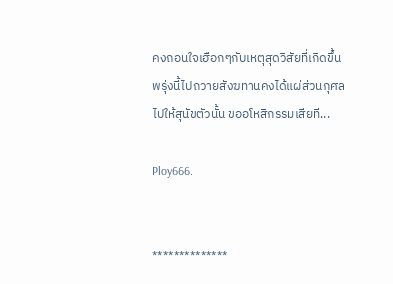คงถอนใจเฮือกๆกับเหตุสุดวิสัยที่เกิดขึ้น
พรุ่งนี้ไปถวายสังฆทานคงได้แผ่ส่วนกุศลไปให้สุนัขตัวนั้น ขออโหสิกรรมเสียที...

Ploy666.


**************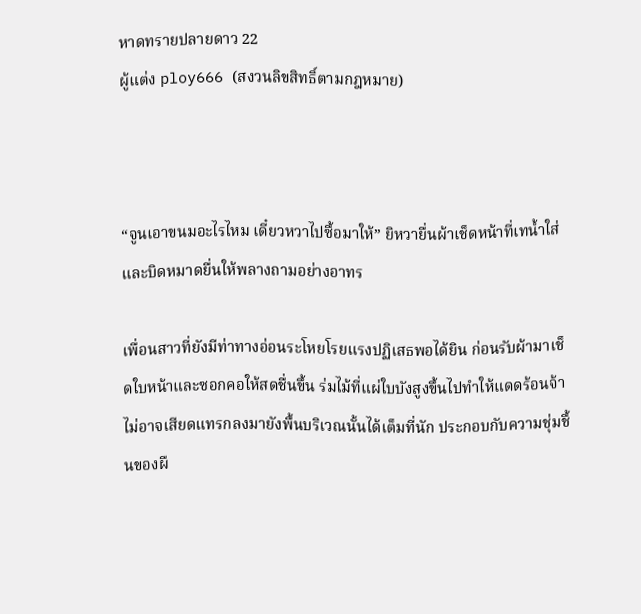หาดทรายปลายดาว 22
ผู้แต่ง ploy666 (สงวนลิขสิทธิ์ตามกฎหมาย)



“จูนเอาขนมอะไรไหม เดี๋ยวหวาไปซื้อมาให้” ยิหวายื่นผ้าเช็ดหน้าที่เทน้ำใส่และบิดหมาดยื่นให้พลางถามอย่างอาทร

เพื่อนสาวที่ยังมีท่าทางอ่อนระโหยโรยแรงปฏิเสธพอได้ยิน ก่อนรับผ้ามาเช็ดใบหน้าและซอกคอให้สดชื่นขึ้น ร่มไม้ที่แผ่ใบบังสูงขึ้นไปทำให้แดดร้อนจ้าไม่อาจเสียดแทรกลงมายังพื้นบริเวณนั้นได้เต็มที่นัก ประกอบกับความชุ่มชื้นของผื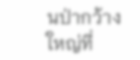นป่ากว้างใหญ่ที่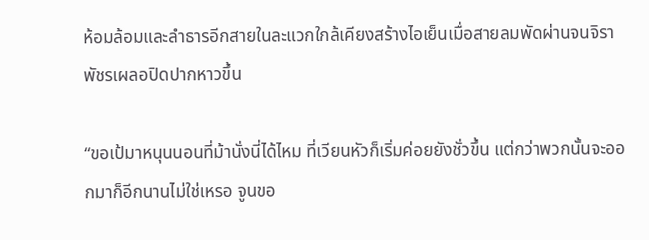ห้อมล้อมและลำธารอีกสายในละแวกใกล้เคียงสร้างไอเย็นเมื่อสายลมพัดผ่านจนจิราพัชรเผลอปิดปากหาวขึ้น

“ขอเป้มาหนุนนอนที่ม้านั่งนี่ได้ไหม ที่เวียนหัวก็เริ่มค่อยยังชั่วขึ้น แต่กว่าพวกนั้นจะออกมาก็อีกนานไม่ใช่เหรอ จูนขอ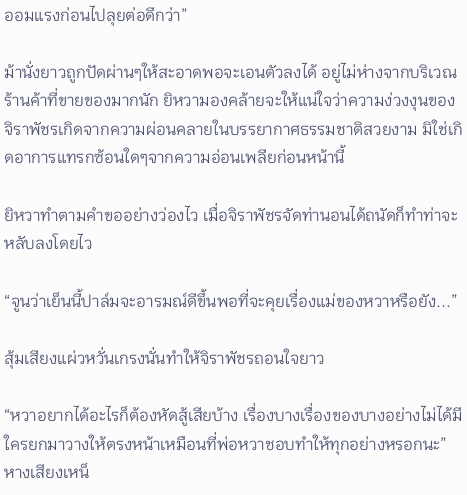ออมแรงก่อนไปลุยต่อดีกว่า”

ม้านั่งยาวถูกปัดผ่านๆให้สะอาดพอจะเอนตัวลงได้ อยู่ไม่ห่างจากบริเวณร้านค้าที่ขายของมากนัก ยิหวามองคล้ายจะให้แน่ใจว่าความง่วงงุนของจิราพัชรเกิดจากความผ่อนคลายในบรรยากาศธรรมชาติสวยงาม มิใช่เกิดอาการแทรกซ้อนใดๆจากความอ่อนเพลียก่อนหน้านี้

ยิหวาทำตามคำขออย่างว่องไว เมื่อจิราพัชรจัดท่านอนได้ถนัดก็ทำท่าจะหลับลงโดยไว

“จูนว่าเย็นนี้ปาล์มจะอารมณ์ดีขึ้นพอที่จะคุยเรื่องแม่ของหวาหรือยัง...”

สุ้มเสียงแผ่วหวั่นเกรงนั่นทำให้จิราพัชรถอนใจยาว

“หวาอยากได้อะไรก็ต้องหัดสู้เสียบ้าง เรื่องบางเรื่องของบางอย่างไม่ได้มีใครยกมาวางให้ตรงหน้าเหมือนที่พ่อหวาชอบทำให้ทุกอย่างหรอกนะ” หางเสียงเหน็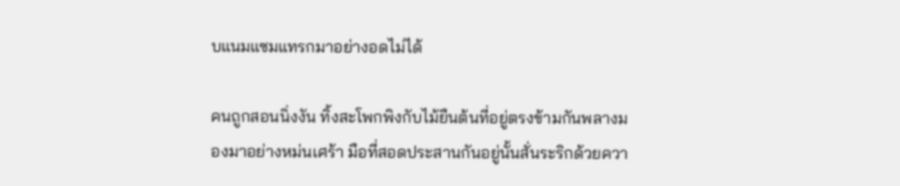บแนมแซมแทรกมาอย่างอดไม่ได้

คนถูกสอนนิ่งงัน ทิ้งสะโพกพิงกับไม้ยืนต้นที่อยู่ตรงข้ามกันพลางมองมาอย่างหม่นเศร้า มือที่สอดประสานกันอยู่นั้นสั่นระริกด้วยควา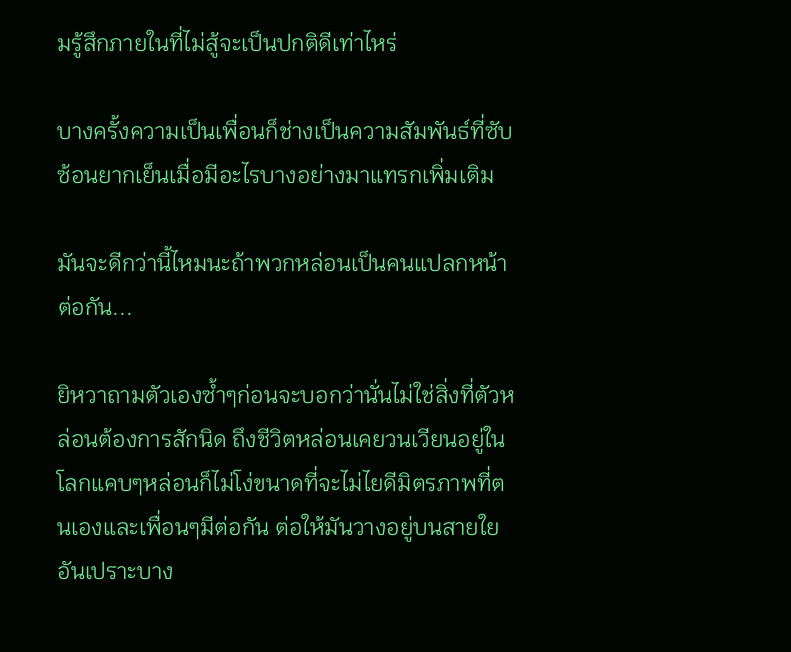มรู้สึกภายในที่ไม่สู้จะเป็นปกติดีเท่าไหร่

บางครั้งความเป็นเพื่อนก็ช่างเป็นความสัมพันธ์ที่ซับซ้อนยากเย็นเมื่อมีอะไรบางอย่างมาแทรกเพิ่มเติม

มันจะดีกว่านี้ไหมนะถ้าพวกหล่อนเป็นคนแปลกหน้าต่อกัน...

ยิหวาถามตัวเองซ้ำๆก่อนจะบอกว่านั่นไม่ใช่สิ่งที่ตัวหล่อนต้องการสักนิด ถึงชีวิตหล่อนเคยวนเวียนอยู่ในโลกแคบๆหล่อนก็ไม่โง่ขนาดที่จะไม่ไยดีมิตรภาพที่ตนเองและเพื่อนๆมีต่อกัน ต่อให้มันวางอยู่บนสายใยอันเปราะบาง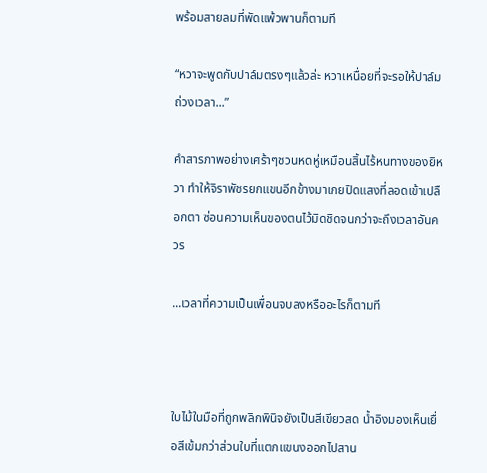พร้อมสายลมที่พัดแพ้วพานก็ตามที

“หวาจะพูดกับปาล์มตรงๆแล้วล่ะ หวาเหนื่อยที่จะรอให้ปาล์มถ่วงเวลา...”

คำสารภาพอย่างเศร้าๆชวนหดหู่เหมือนสิ้นไร้หนทางของยิหวา ทำให้จิราพัชรยกแขนอีกข้างมาเกยปิดแสงที่ลอดเข้าเปลือกตา ซ่อนความเห็นของตนไว้มิดชิดจนกว่าจะถึงเวลาอันควร

...เวลาที่ความเป็นเพื่อนจบลงหรืออะไรก็ตามที



ใบไม้ในมือที่ถูกพลิกพินิจยังเป็นสีเขียวสด น้ำอิงมองเห็นเยื่อสีเข้มกว่าส่วนใบที่แตกแขนงออกไปสาน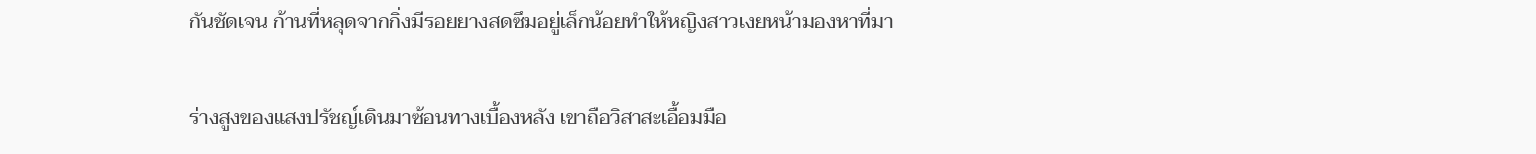กันชัดเจน ก้านที่หลุดจากกิ่งมีรอยยางสดซึมอยู่เล็กน้อยทำให้หญิงสาวเงยหน้ามองหาที่มา

ร่างสูงของแสงปรัชญ์เดินมาซ้อนทางเบื้องหลัง เขาถือวิสาสะเอื้อมมือ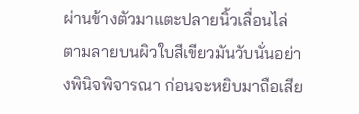ผ่านข้างตัวมาแตะปลายนิ้วเลื่อนไล่ตามลายบนผิวใบสีเขียวมันวับนั่นอย่างพินิจพิจารณา ก่อนจะหยิบมาถือเสีย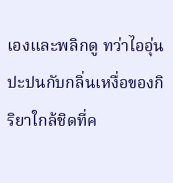เองและพลิกดู ทว่าไออุ่นปะปนกับกลิ่นเหงื่อของกิริยาใกล้ชิดที่ค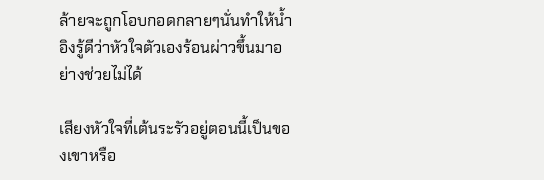ล้ายจะถูกโอบกอดกลายๆนั่นทำให้น้ำอิงรู้ดีว่าหัวใจตัวเองร้อนผ่าวขึ้นมาอย่างช่วยไม่ได้

เสียงหัวใจที่เต้นระรัวอยู่ตอนนี้เป็นของเขาหรือ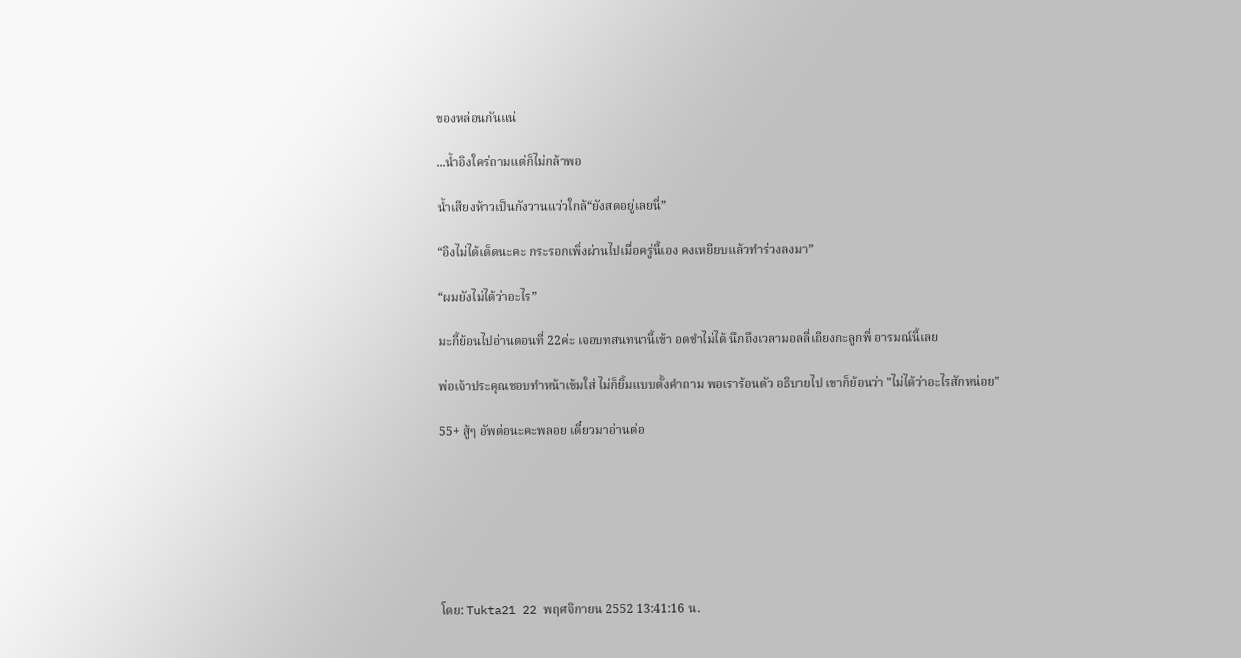ของหล่อนกันแน่

...น้ำอิงใคร่ถามแต่ก็ไม่กล้าพอ

น้ำเสียงห้าวเป็นกังวานแว่วใกล้“ยังสดอยู่เลยนี่”

“อิงไม่ได้เด็ดนะคะ กระรอกเพิ่งผ่านไปเมื่อครู่นี้เอง คงเหยียบแล้วทำร่วงลงมา”

“ผมยังไม่ได้ว่าอะไร”

มะกี้ย้อนไปอ่านตอนที่ 22ค่ะ เจอบทสนทนานี้เข้า อดขำไม่ได้ นึกถึงเวลามอลลี่เถียงกะลูกพี่ อารมณ์นี้เลย

พ่อเจ้าประคุณชอบทำหน้าเข้มใส่ ไม่ก็ยิ้มแบบตั้งคำถาม พอเราร้อนตัว อธิบายไป เขาก็ย้อนว่า "ไม่ได้ว่าอะไรสักหน่อย"

55+ สู้ๆ อัพต่อนะคะพลอย เดี๋ยวมาอ่านต่อ







โดย: Tukta21 22 พฤศจิกายน 2552 13:41:16 น.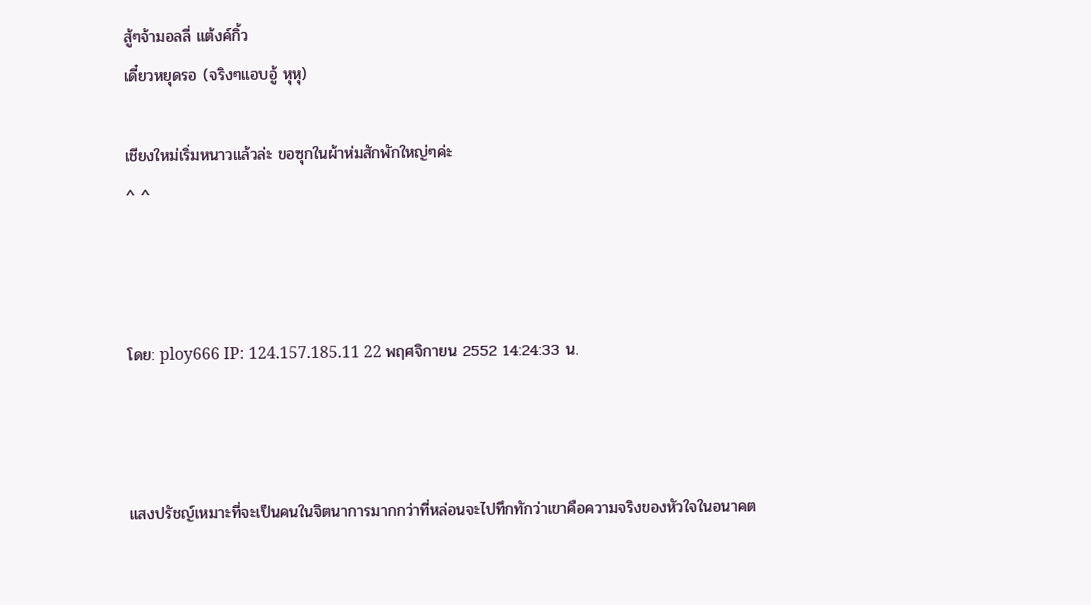สู้ๆจ้ามอลลี่ แต้งค์กิ้ว
เดี๋ยวหยุดรอ (จริงๆแอบอู้ หุหุ)

เชียงใหม่เริ่มหนาวแล้วล่ะ ขอซุกในผ้าห่มสักพักใหญ่ๆค่ะ
^ ^



โดย: ploy666 IP: 124.157.185.11 22 พฤศจิกายน 2552 14:24:33 น.



แสงปรัชญ์เหมาะที่จะเป็นคนในจิตนาการมากกว่าที่หล่อนจะไปทึกทักว่าเขาคือความจริงของหัวใจในอนาคต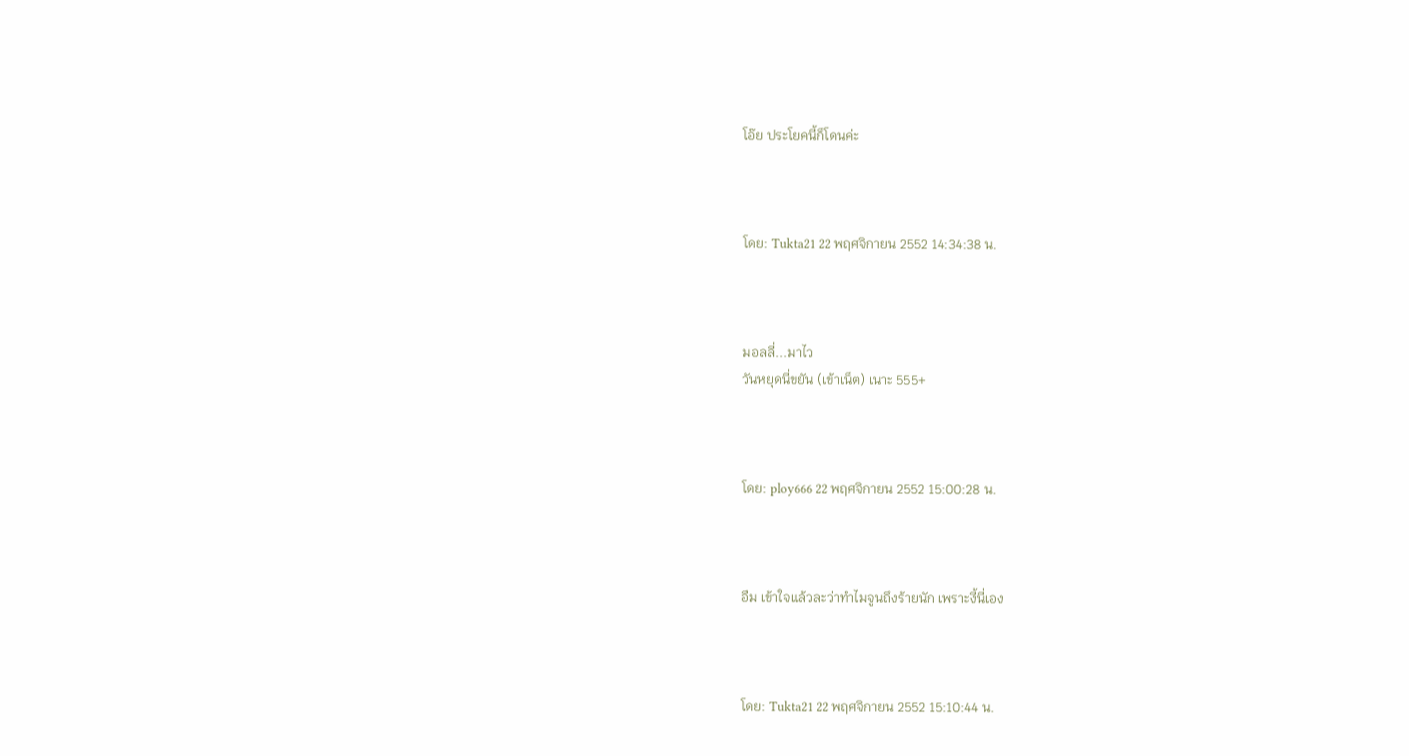โอ๊ย ประโยคนี้ก็โดนค่ะ



โดย: Tukta21 22 พฤศจิกายน 2552 14:34:38 น.



มอลลี่...มาไว
วันหยุดนี่ขยัน (เข้าเน็ต) เนาะ 555+



โดย: ploy666 22 พฤศจิกายน 2552 15:00:28 น.



อืม เข้าใจแล้วละว่าทำไมจูนถึงร้ายนัก เพราะงี้นี่เอง



โดย: Tukta21 22 พฤศจิกายน 2552 15:10:44 น.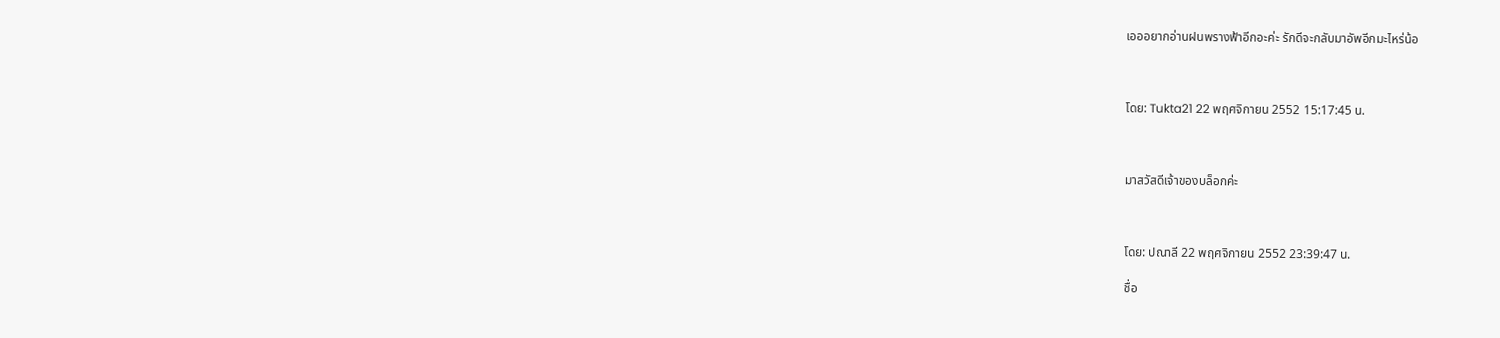เอออยากอ่านฝนพรางฟ้าอีกอะค่ะ รักดีจะกลับมาอัพอีกมะไหร่น้อ



โดย: Tukta21 22 พฤศจิกายน 2552 15:17:45 น.



มาสวัสดีเจ้าของบล็อกค่ะ



โดย: ปณาลี 22 พฤศจิกายน 2552 23:39:47 น.

ชื่อ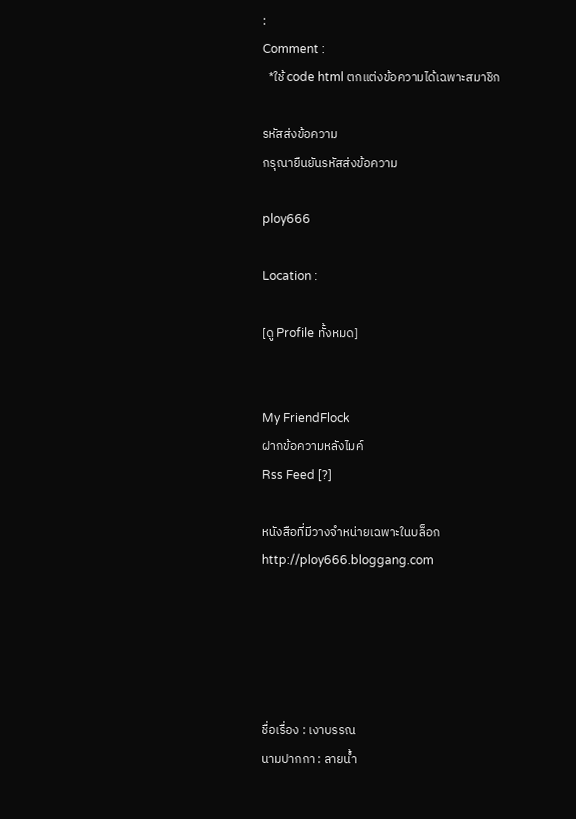:
Comment :
  *ใช้ code html ตกแต่งข้อความได้เฉพาะสมาชิก

รหัสส่งข้อความ
กรุณายืนยันรหัสส่งข้อความ

ploy666

Location :

[ดู Profile ทั้งหมด]


My FriendFlock
ฝากข้อความหลังไมค์
Rss Feed [?]

หนังสือที่มีวางจำหน่ายเฉพาะในบล็อก
http://ploy666.bloggang.com





ชื่อเรื่อง : เงาบรรณ
นามปากกา : ลายน้ำ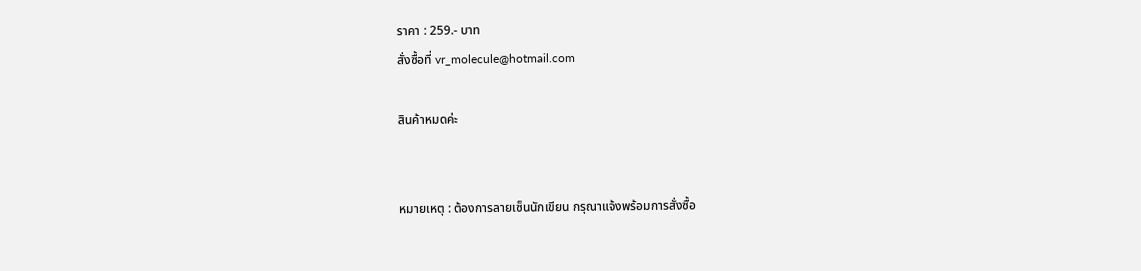ราคา : 259.- บาท
สั่งซื้อที่ vr_molecule@hotmail.com

สินค้าหมดค่ะ


หมายเหตุ : ต้องการลายเซ็นนักเขียน กรุณาแจ้งพร้อมการสั่งซื้อ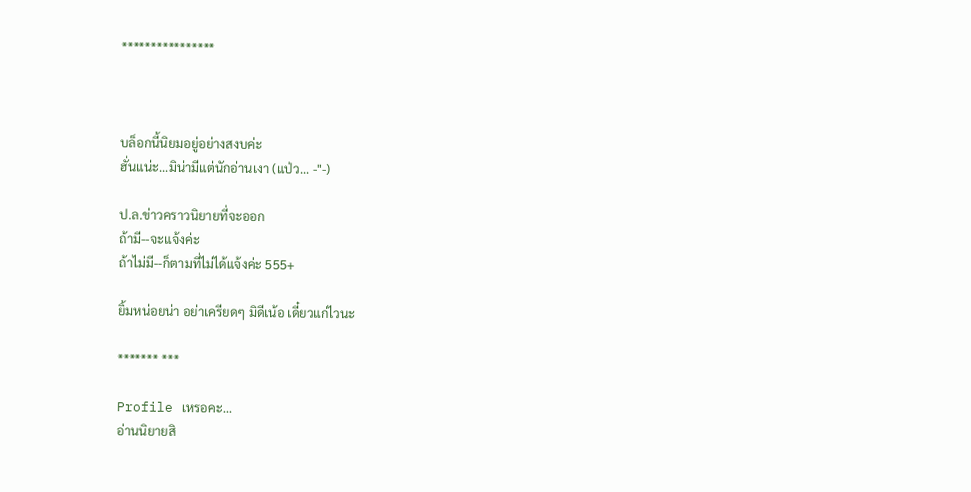****************



บล็อกนี้นิยมอยู่อย่างสงบค่ะ
ฮั่นแน่ะ...มิน่ามีแต่นักอ่านเงา (แป่ว... -"-)

ป.ล.ข่าวคราวนิยายที่จะออก
ถ้ามี--จะแจ้งค่ะ
ถ้าไม่มี--ก็ตามที่ไม่ได้แจ้งค่ะ 555+

ยิ้มหน่อยน่า อย่าเครียดๆ มิดีเน้อ เดี๋ยวแก่ไวนะ

******* ***

Profile เหรอคะ...
อ่านนิยายสิ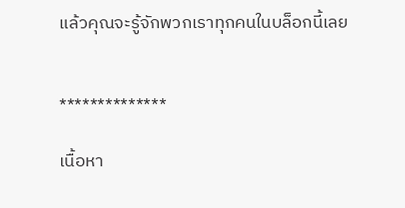แล้วคุณจะรู้จักพวกเราทุกคนในบล็อกนี้เลย


**************

เนื้อหา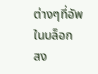ต่างๆที่อัพในบล็อก
สง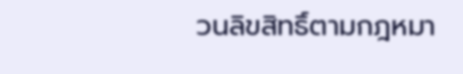วนลิขสิทธิ์ตามกฎหมา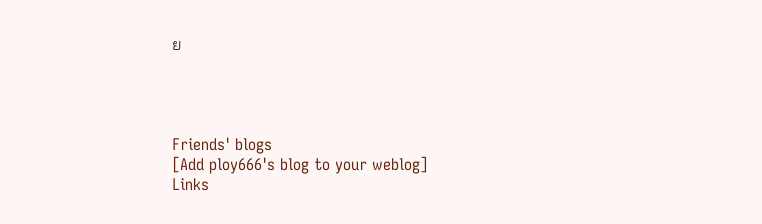ย




Friends' blogs
[Add ploy666's blog to your weblog]
Links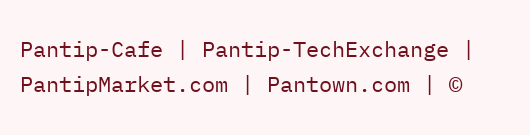Pantip-Cafe | Pantip-TechExchange | PantipMarket.com | Pantown.com | ©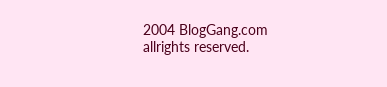2004 BlogGang.com allrights reserved.